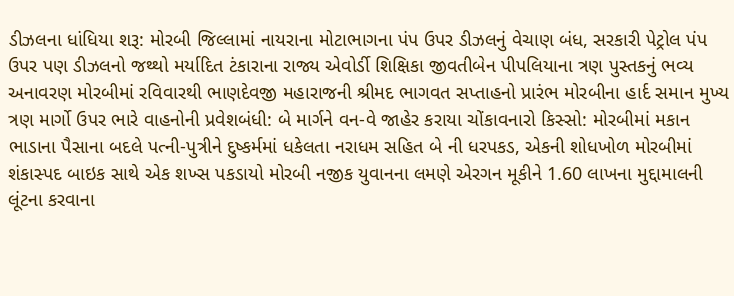ડીઝલના ધાંધિયા શરૂ: મોરબી જિલ્લામાં નાયરાના મોટાભાગના પંપ ઉપર ડીઝલનું વેચાણ બંધ, સરકારી પેટ્રોલ પંપ ઉપર પણ ડીઝલનો જથ્થો મર્યાદિત ટંકારાના રાજ્ય એવોર્ડી શિક્ષિકા જીવતીબેન પીપલિયાના ત્રણ પુસ્તકનું ભવ્ય અનાવરણ મોરબીમાં રવિવારથી ભાણદેવજી મહારાજની શ્રીમદ ભાગવત સપ્તાહનો પ્રારંભ મોરબીના હાર્દ સમાન મુખ્ય ત્રણ માર્ગો ઉપર ભારે વાહનોની પ્રવેશબંધી: બે માર્ગને વન-વે જાહેર કરાયા ચોંકાવનારો કિસ્સો: મોરબીમાં મકાન ભાડાના પૈસાના બદલે પત્ની-પુત્રીને દુષ્કર્મમાં ધકેલતા નરાધમ સહિત બે ની ધરપકડ, એકની શોધખોળ મોરબીમાં શંકાસ્પદ બાઇક સાથે એક શખ્સ પકડાયો મોરબી નજીક યુવાનના લમણે એરગન મૂકીને 1.60 લાખના મુદ્દામાલની લૂંટના કરવાના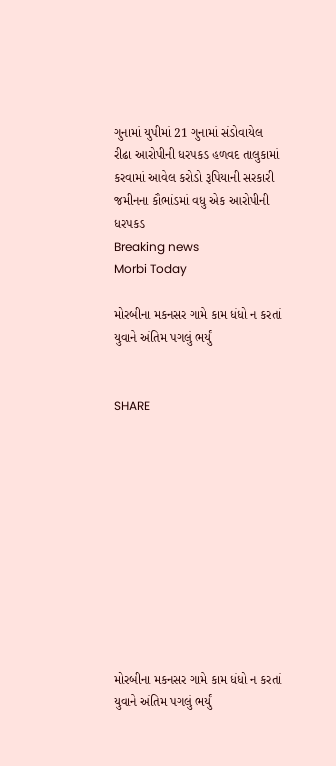ગુનામાં યુપીમાં 21 ગુનામાં સંડોવાયેલ રીઢા આરોપીની ધરપકડ હળવદ તાલુકામાં કરવામાં આવેલ કરોડો રૂપિયાની સરકારી જમીનના કૌભાંડમાં વધુ એક આરોપીની ધરપકડ
Breaking news
Morbi Today

મોરબીના મકનસર ગામે કામ ધંધો ન કરતાં યુવાને અંતિમ પગલું ભર્યું


SHARE











મોરબીના મકનસર ગામે કામ ધંધો ન કરતાં યુવાને અંતિમ પગલું ભર્યું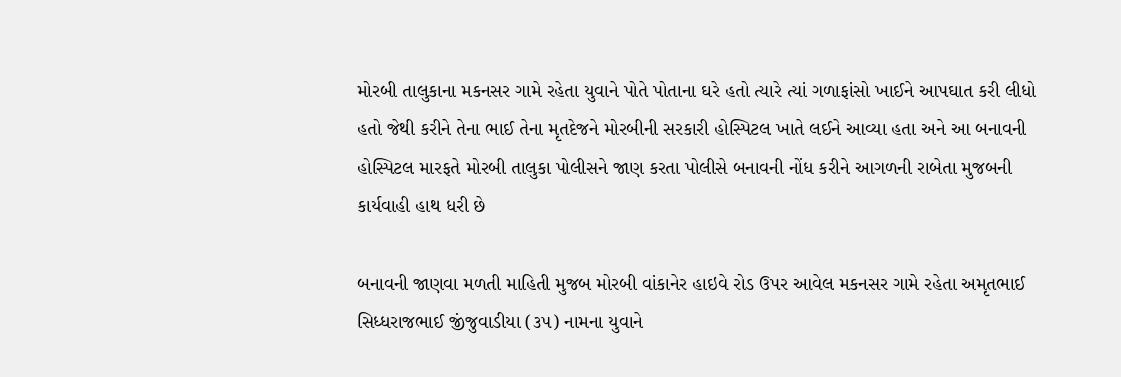મોરબી તાલુકાના મકનસર ગામે રહેતા યુવાને પોતે પોતાના ઘરે હતો ત્યારે ત્યાં ગળાફાંસો ખાઈને આપઘાત કરી લીધો હતો જેથી કરીને તેના ભાઈ તેના મૃતદેજને મોરબીની સરકારી હોસ્પિટલ ખાતે લઈને આવ્યા હતા અને આ બનાવની હોસ્પિટલ મારફતે મોરબી તાલુકા પોલીસને જાણ કરતા પોલીસે બનાવની નોંધ કરીને આગળની રાબેતા મુજબની કાર્યવાહી હાથ ધરી છે

બનાવની જાણવા મળતી માહિતી મુજબ મોરબી વાંકાનેર હાઇવે રોડ ઉપર આવેલ મકનસર ગામે રહેતા અમૃતભાઈ સિધ્ધરાજભાઈ જીંજુવાડીયા (૩૫) નામના યુવાને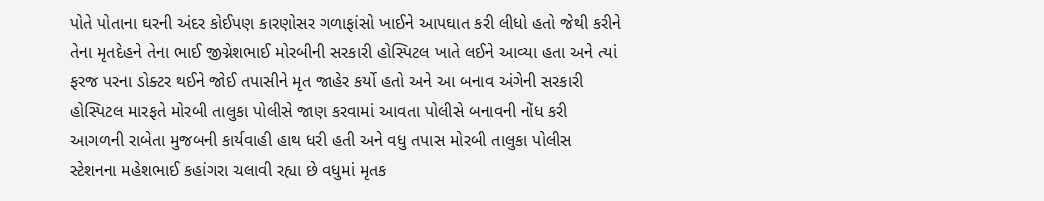પોતે પોતાના ઘરની અંદર કોઈપણ કારણોસર ગળાફાંસો ખાઈને આપઘાત કરી લીધો હતો જેથી કરીને તેના મૃતદેહને તેના ભાઈ જીગ્નેશભાઈ મોરબીની સરકારી હોસ્પિટલ ખાતે લઈને આવ્યા હતા અને ત્યાં ફરજ પરના ડોક્ટર થઈને જોઈ તપાસીને મૃત જાહેર કર્યો હતો અને આ બનાવ અંગેની સરકારી હોસ્પિટલ મારફતે મોરબી તાલુકા પોલીસે જાણ કરવામાં આવતા પોલીસે બનાવની નોંધ કરી આગળની રાબેતા મુજબની કાર્યવાહી હાથ ધરી હતી અને વધુ તપાસ મોરબી તાલુકા પોલીસ સ્ટેશનના મહેશભાઈ કહાંગરા ચલાવી રહ્યા છે વધુમાં મૃતક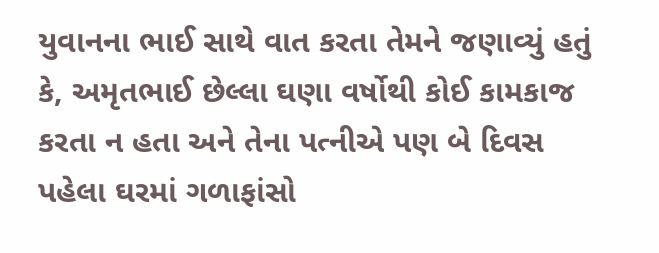યુવાનના ભાઈ સાથે વાત કરતા તેમને જણાવ્યું હતું કે, અમૃતભાઈ છેલ્લા ઘણા વર્ષોથી કોઈ કામકાજ કરતા ન હતા અને તેના પત્નીએ પણ બે દિવસ પહેલા ઘરમાં ગળાફાંસો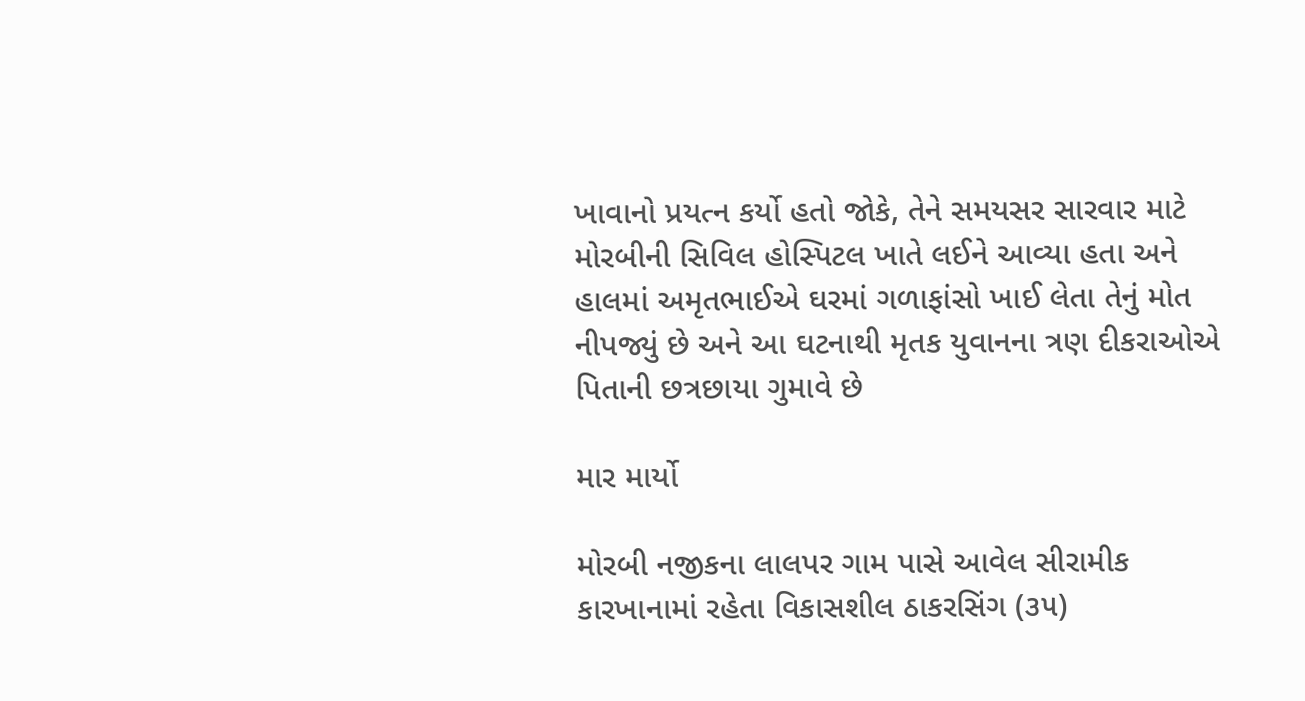ખાવાનો પ્રયત્ન કર્યો હતો જોકે, તેને સમયસર સારવાર માટે મોરબીની સિવિલ હોસ્પિટલ ખાતે લઈને આવ્યા હતા અને હાલમાં અમૃતભાઈએ ઘરમાં ગળાફાંસો ખાઈ લેતા તેનું મોત નીપજ્યું છે અને આ ઘટનાથી મૃતક યુવાનના ત્રણ દીકરાઓએ પિતાની છત્રછાયા ગુમાવે છે

માર માર્યો

મોરબી નજીકના લાલપર ગામ પાસે આવેલ સીરામીક કારખાનામાં રહેતા વિકાસશીલ ઠાકરસિંગ (૩૫)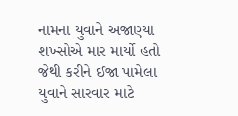નામના યુવાને અજાણ્યા શખ્સોએ માર માર્યો હતો જેથી કરીને ઈજા પામેલા યુવાને સારવાર માટે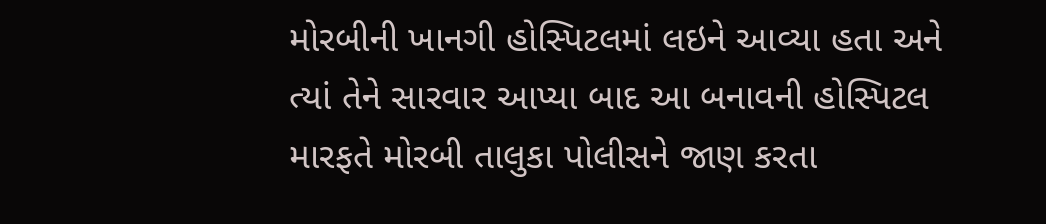મોરબીની ખાનગી હોસ્પિટલમાં લઇને આવ્યા હતા અને ત્યાં તેને સારવાર આપ્યા બાદ આ બનાવની હોસ્પિટલ મારફતે મોરબી તાલુકા પોલીસને જાણ કરતા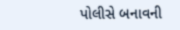પોલીસે બનાવની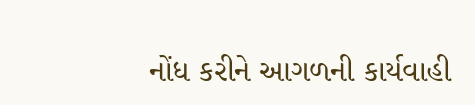નોંધ કરીને આગળની કાર્યવાહી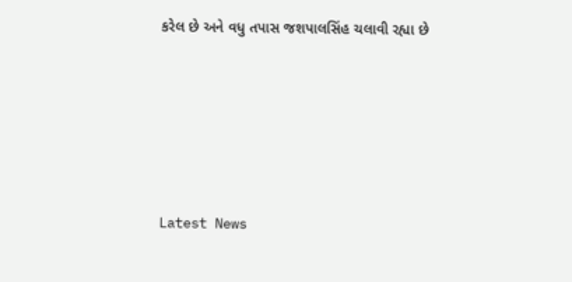કરેલ છે અને વધુ તપાસ જશપાલસિંહ ચલાવી રહ્યા છે






Latest News